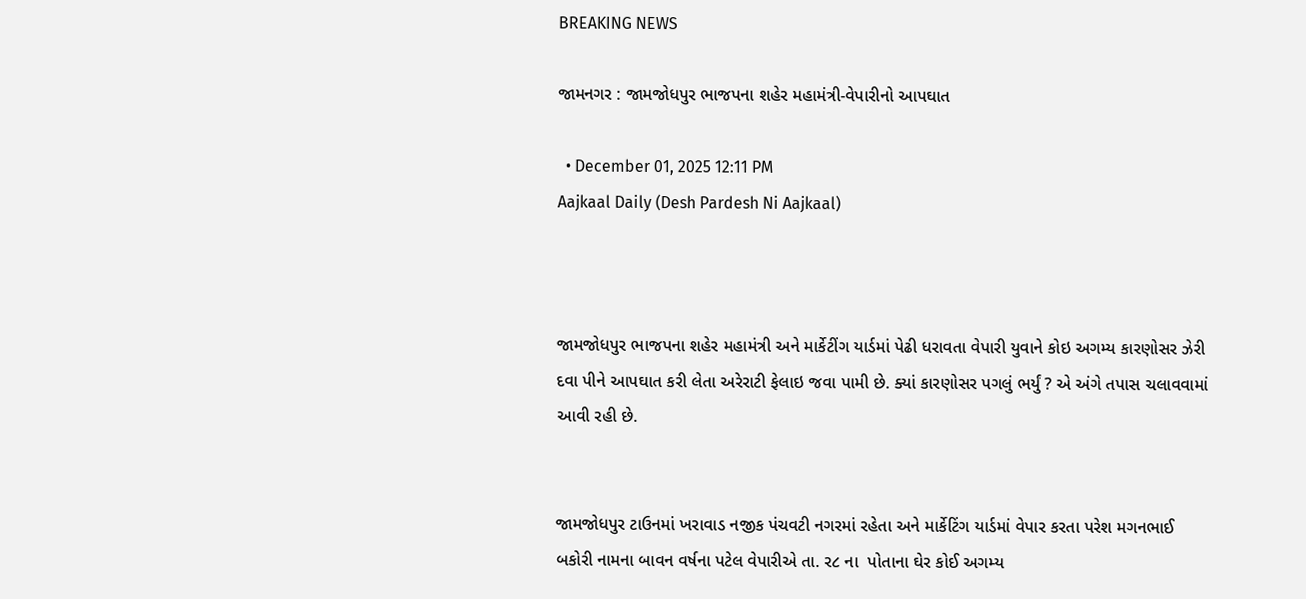BREAKING NEWS

જામનગર : જામજોધપુર ભાજપના શહેર મહામંત્રી-વેપારીનો આપઘાત

  • December 01, 2025 12:11 PM
Aajkaal Daily (Desh Pardesh Ni Aajkaal)



જામજોધપુર ભાજપના શહેર મહામંત્રી અને માર્કેટીંગ યાર્ડમાં પેઢી ધરાવતા વેપારી યુવાને કોઇ અગમ્ય કારણોસર ઝેરી દવા પીને આપઘાત કરી લેતા અરેરાટી ફેલાઇ જવા પામી છે. ક્યાં કારણોસર પગલું ભર્યું ? એ અંગે તપાસ ચલાવવામાં આવી રહી છે.


જામજોધપુર ટાઉનમાં ખરાવાડ નજીક પંચવટી નગરમાં રહેતા અને માર્કેટિંગ યાર્ડમાં વેપાર કરતા પરેશ મગનભાઈ બકોરી નામના બાવન વર્ષના પટેલ વેપારીએ તા. ર૮ ના  પોતાના ઘેર કોઈ અગમ્ય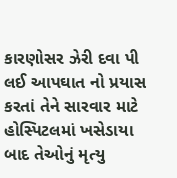કારણોસર ઝેરી દવા પી લઈ આપઘાત નો પ્રયાસ કરતાં તેને સારવાર માટે હોસ્પિટલમાં ખસેડાયા બાદ તેઓનું મૃત્યુ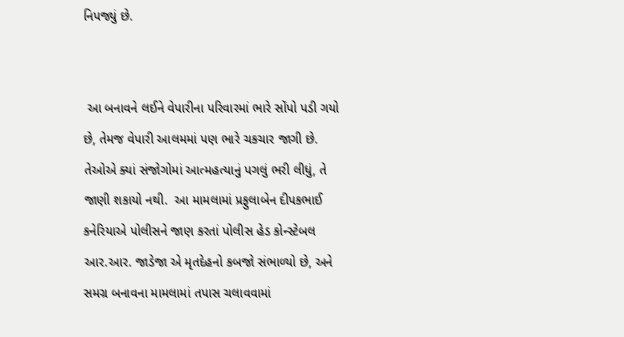નિપજ્યું છે.


 આ બનાવને લઈને વેપારીના પરિવારમાં ભારે સોંપો પડી ગયો છે, તેમજ વેપારી આલમમાં પણ ભારે ચકચાર જાગી છે. તેઓએ ક્યાં સંજોગોમાં આત્મહત્યાનું પગલું ભરી લીધું, તે જાણી શકાયો નથી.  આ મામલામાં પ્રફુલાબેન દીપકભાઈ કનેરિયાએ પોલીસને જાણ કરતાં પોલીસ હેડ કોન્સ્ટેબલ આર.આર. જાડેજા એ મૃતદેહનો કબજો સંભાળ્યો છે, અને સમગ્ર બનાવના મામલામાં તપાસ ચલાવવામાં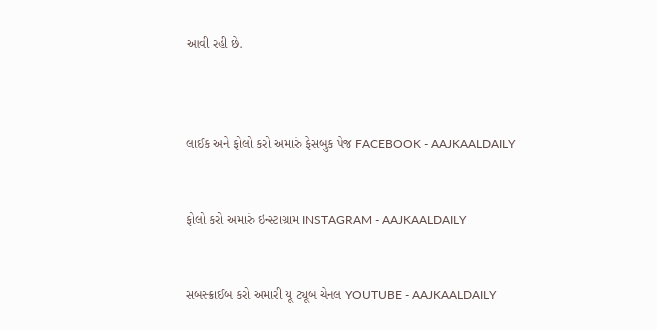આવી રહી છે.



લાઈક અને ફોલો કરો અમારું ફેસબુક પેજ FACEBOOK - AAJKAALDAILY


ફોલો કરો અમારું ઇન્સ્ટાગ્રામ INSTAGRAM - AAJKAALDAILY


સબસ્ક્રાઈબ કરો અમારી યૂ ટ્યૂબ ચેનલ YOUTUBE - AAJKAALDAILY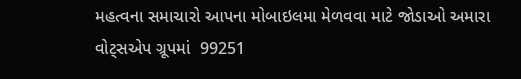મહત્વના સમાચારો આપના મોબાઇલમા મેળવવા માટે જોડાઓ અમારા વોટ્સએપ ગ્રૂપમાં  99251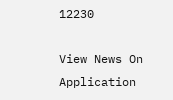12230

View News On Application